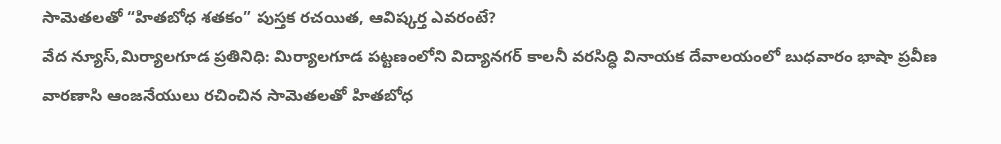సామెతలతో “హితబోధ శతకం” పుస్తక రచయిత, ఆవిష్కర్త ఎవరంటే?
వేద న్యూస్,మిర్యాలగూడ ప్రతినిధి: మిర్యాలగూడ పట్టణంలోని విద్యానగర్ కాలనీ వరసిద్ధి వినాయక దేవాలయంలో బుధవారం భాషా ప్రవీణ వారణాసి ఆంజనేయులు రచించిన సామెతలతో హితబోధ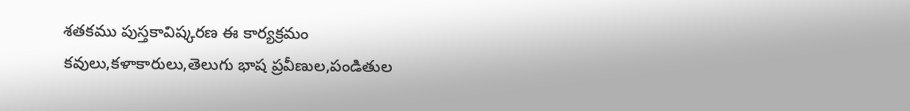శతకము పుస్తకావిష్కరణ ఈ కార్యక్రమం కవులు,కళాకారులు,తెలుగు భాష ప్రవీణుల,పండితుల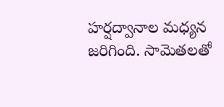హర్షద్వానాల మధ్యన జరిగింది. సామెతలతో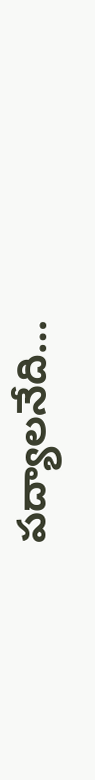పద్యాలనేది…